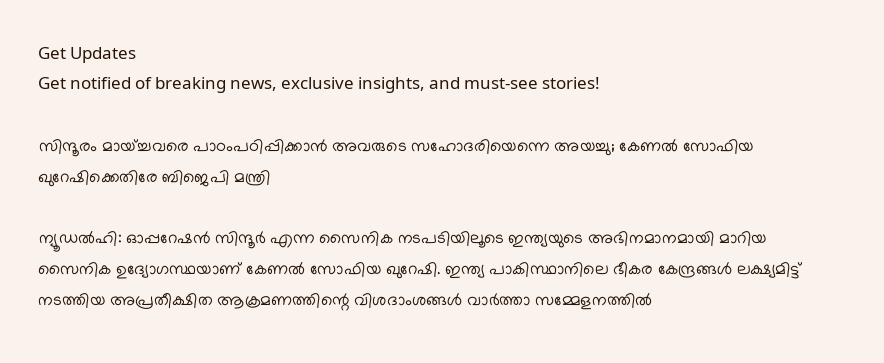Get Updates
Get notified of breaking news, exclusive insights, and must-see stories!

സിന്ദൂരം മായ്ച്ചവരെ പാഠംപഠിപ്പിക്കാന്‍ അവരുടെ സഹോദരിയെന്നെ അയച്ചു; കേണല്‍ സോഫിയ ഖുറേഷിക്കെതിരേ ബിജെപി മന്ത്രി

ന്യൂഡല്‍ഹി: ഓപ്പറേഷന്‍ സിന്ദൂര്‍ എന്ന സൈനിക നടപടിയിലൂടെ ഇന്ത്യയുടെ അഭിനമാനമായി മാറിയ സൈനിക ഉദ്യോഗസ്ഥയാണ് കേണല്‍ സോഫിയ ഖുറേഷി. ഇന്ത്യ പാകിസ്ഥാനിലെ ഭീകര കേന്ദ്രങ്ങള്‍ ലക്ഷ്യമിട്ട് നടത്തിയ അപ്രതീക്ഷിത ആക്രമണത്തിന്റെ വിശദാംശങ്ങള്‍ വാര്‍ത്താ സമ്മേളനത്തില്‍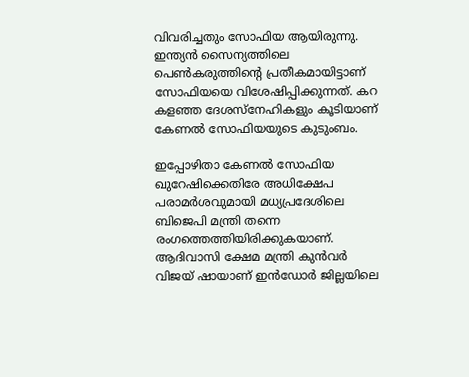വിവരിച്ചതും സോഫിയ ആയിരുന്നു. ഇന്ത്യന്‍ സൈന്യത്തിലെ പെണ്‍കരുത്തിന്റെ പ്രതീകമായിട്ടാണ് സോഫിയയെ വിശേഷിപ്പിക്കുന്നത്. കറ കളഞ്ഞ ദേശസ്‌നേഹികളും കൂടിയാണ് കേണല്‍ സോഫിയയുടെ കുടുംബം.

ഇപ്പോഴിതാ കേണല്‍ സോഫിയ ഖുറേഷിക്കെതിരേ അധിക്ഷേപ പരാമര്‍ശവുമായി മധ്യപ്രദേശിലെ ബിജെപി മന്ത്രി തന്നെ രംഗത്തെത്തിയിരിക്കുകയാണ്. ആദിവാസി ക്ഷേമ മന്ത്രി കുന്‍വര്‍ വിജയ് ഷായാണ് ഇന്‍ഡോര്‍ ജില്ലയിലെ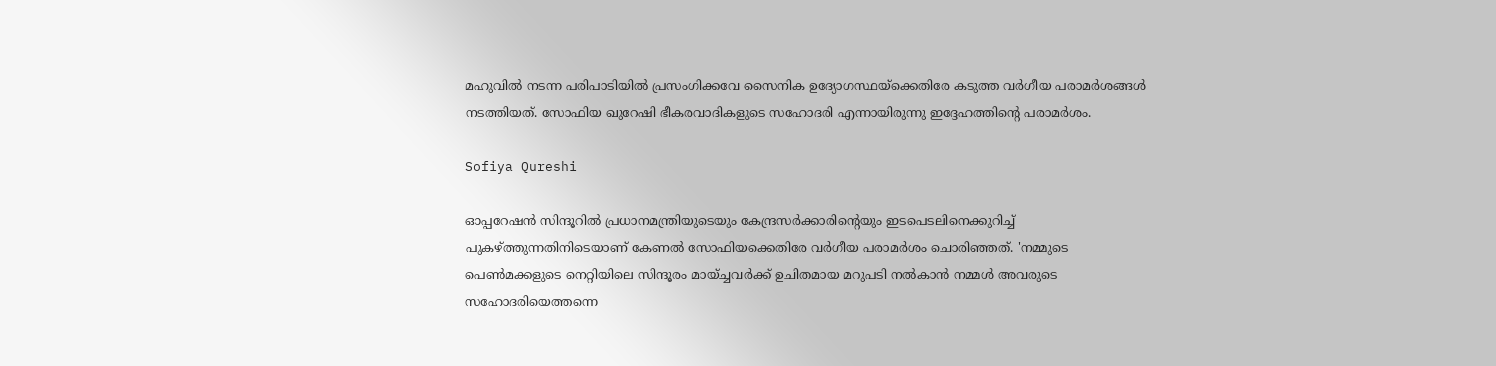മഹുവില്‍ നടന്ന പരിപാടിയില്‍ പ്രസംഗിക്കവേ സൈനിക ഉദ്യോഗസ്ഥയ്‌ക്കെതിരേ കടുത്ത വര്‍ഗീയ പരാമര്‍ശങ്ങള്‍ നടത്തിയത്. സോഫിയ ഖുറേഷി ഭീകരവാദികളുടെ സഹോദരി എന്നായിരുന്നു ഇദ്ദേഹത്തിന്റെ പരാമര്‍ശം.

Sofiya Qureshi

ഓപ്പറേഷന്‍ സിന്ദൂറില്‍ പ്രധാനമന്ത്രിയുടെയും കേന്ദ്രസര്‍ക്കാരിന്റെയും ഇടപെടലിനെക്കുറിച്ച് പുകഴ്ത്തുന്നതിനിടെയാണ് കേണല്‍ സോഫിയക്കെതിരേ വര്‍ഗീയ പരാമര്‍ശം ചൊരിഞ്ഞത്. 'നമ്മുടെ പെണ്‍മക്കളുടെ നെറ്റിയിലെ സിന്ദൂരം മായ്ച്ചവര്‍ക്ക് ഉചിതമായ മറുപടി നല്‍കാന്‍ നമ്മള്‍ അവരുടെ സഹോദരിയെത്തന്നെ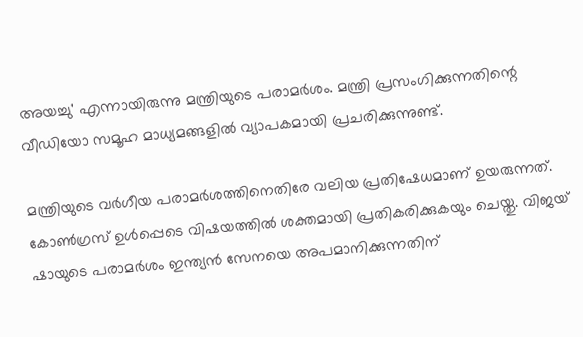അയച്ചു' എന്നായിരുന്നു മന്ത്രിയുടെ പരാമര്‍ശം. മന്ത്രി പ്രസംഗിക്കുന്നതിന്റെ വീഡിയോ സമൂഹ മാധ്യമങ്ങളില്‍ വ്യാപകമായി പ്രചരിക്കുന്നുണ്ട്.

മന്ത്രിയുടെ വര്‍ഗീയ പരാമര്‍ശത്തിനെതിരേ വലിയ പ്രതിഷേധമാണ് ഉയരുന്നത്. കോണ്‍ഗ്രസ് ഉള്‍പ്പെടെ വിഷയത്തില്‍ ശക്തമായി പ്രതികരിക്കുകയും ചെയ്തു. വിജയ് ഷായുടെ പരാമര്‍ശം ഇന്ത്യന്‍ സേനയെ അപമാനിക്കുന്നതിന്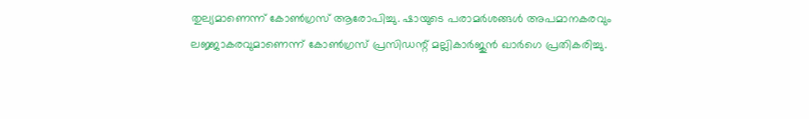തുല്യമാണെന്ന് കോണ്‍ഗ്രസ് ആരോപിച്ചു. ഷായുടെ പരാമര്‍ശങ്ങള്‍ അപമാനകരവും ലജ്ജാകരവുമാണെന്ന് കോണ്‍ഗ്രസ് പ്രസിഡന്റ് മല്ലികാര്‍ജുന്‍ ഖാര്‍ഗെ പ്രതികരിച്ചു.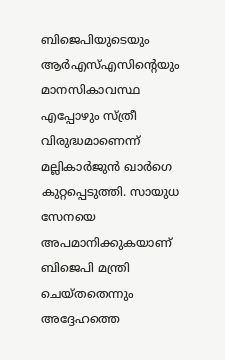ബിജെപിയുടെയും ആര്‍എസ്എസിന്റെയും മാനസികാവസ്ഥ എപ്പോഴും സ്ത്രീ വിരുദ്ധമാണെന്ന് മല്ലികാര്‍ജുന്‍ ഖാര്‍ഗെ കുറ്റപ്പെടുത്തി. സായുധ സേനയെ അപമാനിക്കുകയാണ് ബിജെപി മന്ത്രി ചെയ്തതെന്നും അദ്ദേഹത്തെ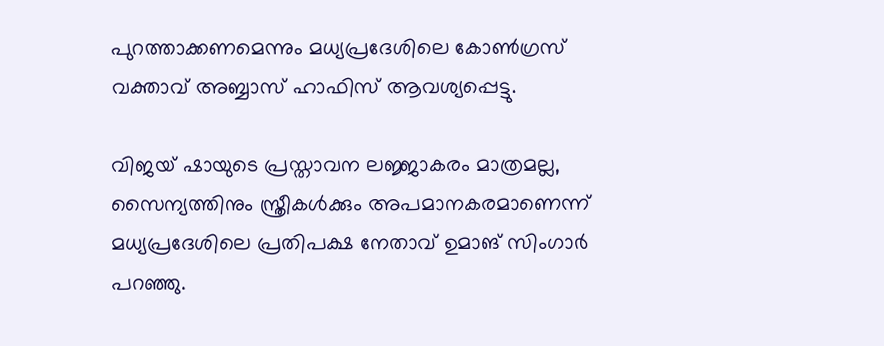പുറത്താക്കണമെന്നും മധ്യപ്രദേശിലെ കോണ്‍ഗ്രസ് വക്താവ് അബ്ബാസ് ഹാഫിസ് ആവശ്യപ്പെട്ടു.

വിജയ് ഷായുടെ പ്രസ്താവന ലജ്ജാകരം മാത്രമല്ല, സൈന്യത്തിനും സ്ത്രീകള്‍ക്കും അപമാനകരമാണെന്ന് മധ്യപ്രദേശിലെ പ്രതിപക്ഷ നേതാവ് ഉമാങ് സിംഗാര്‍ പറഞ്ഞു.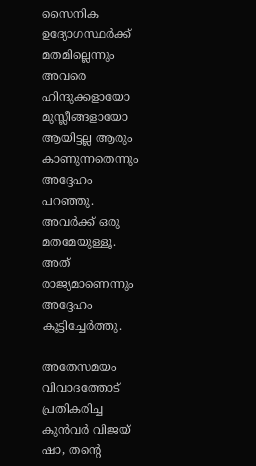സൈനിക ഉദ്യോഗസ്ഥര്‍ക്ക് മതമില്ലെന്നും അവരെ ഹിന്ദുക്കളായോ മുസ്ലീങ്ങളായോ ആയിട്ടല്ല ആരും കാണുന്നതെന്നും അദ്ദേഹം പറഞ്ഞു. അവര്‍ക്ക് ഒരു മതമേയുള്ളൂ. അത് രാജ്യമാണെന്നും അദ്ദേഹം കൂട്ടിച്ചേര്‍ത്തു.

അതേസമയം വിവാദത്തോട് പ്രതികരിച്ച കുന്‍വര്‍ വിജയ് ഷാ, തന്റെ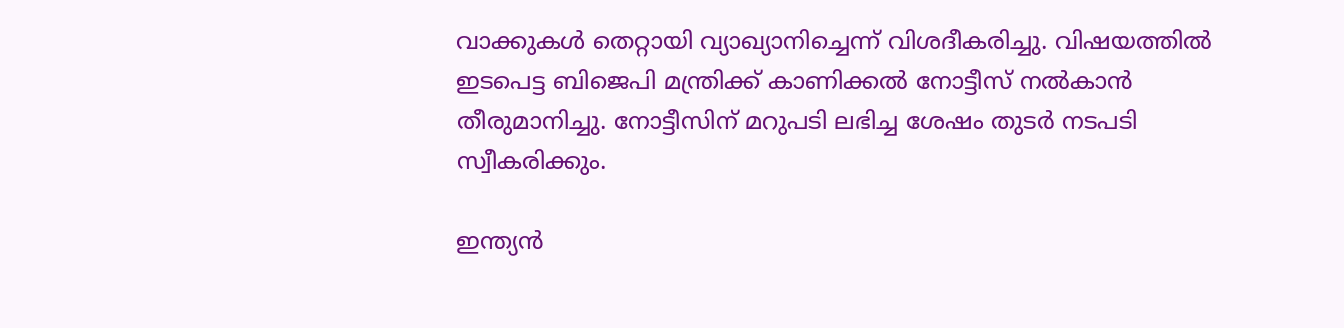വാക്കുകള്‍ തെറ്റായി വ്യാഖ്യാനിച്ചെന്ന് വിശദീകരിച്ചു. വിഷയത്തില്‍ ഇടപെട്ട ബിജെപി മന്ത്രിക്ക് കാണിക്കല്‍ നോട്ടീസ് നല്‍കാന്‍ തീരുമാനിച്ചു. നോട്ടീസിന് മറുപടി ലഭിച്ച ശേഷം തുടര്‍ നടപടി സ്വീകരിക്കും.

ഇന്ത്യന്‍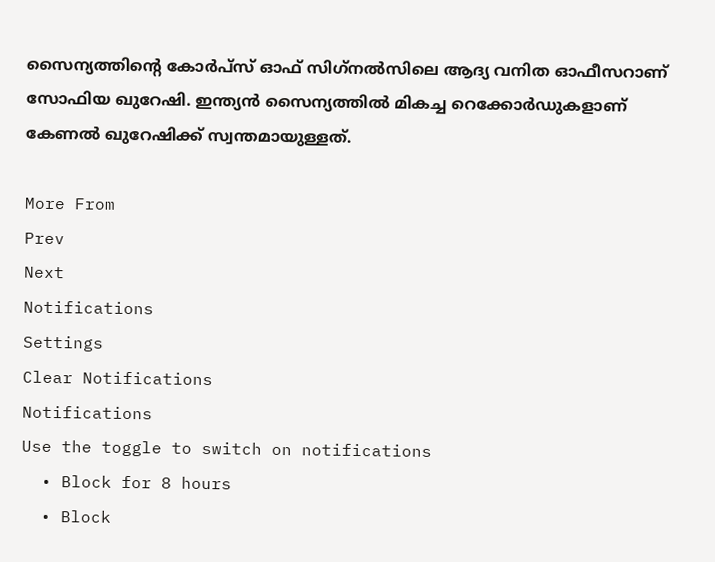സൈന്യത്തിന്റെ കോര്‍പ്സ് ഓഫ് സിഗ്‌നല്‍സിലെ ആദ്യ വനിത ഓഫീസറാണ് സോഫിയ ഖുറേഷി. ഇന്ത്യന്‍ സൈന്യത്തില്‍ മികച്ച റെക്കോര്‍ഡുകളാണ് കേണല്‍ ഖുറേഷിക്ക് സ്വന്തമായുള്ളത്.

More From
Prev
Next
Notifications
Settings
Clear Notifications
Notifications
Use the toggle to switch on notifications
  • Block for 8 hours
  • Block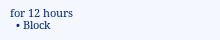for 12 hours
  • Block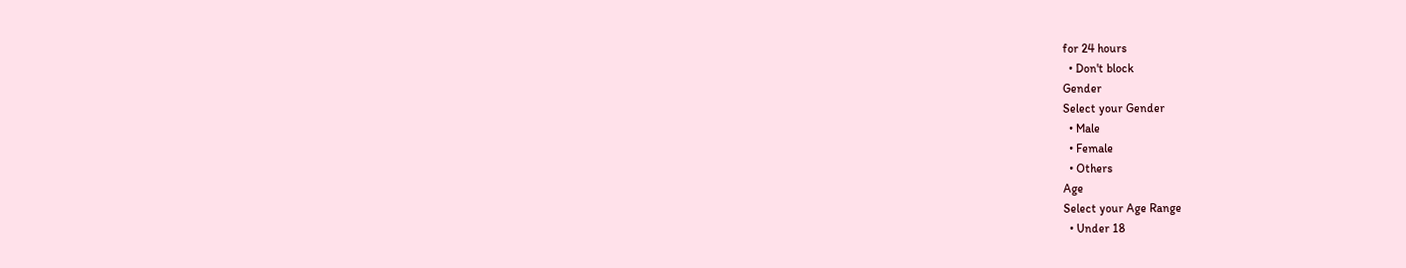for 24 hours
  • Don't block
Gender
Select your Gender
  • Male
  • Female
  • Others
Age
Select your Age Range
  • Under 18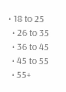• 18 to 25
  • 26 to 35
  • 36 to 45
  • 45 to 55
  • 55+